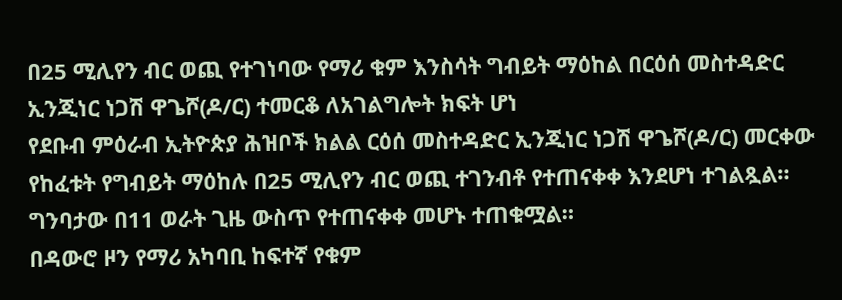በ25 ሚሊየን ብር ወጪ የተገነባው የማሪ ቁም እንስሳት ግብይት ማዕከል በርዕሰ መስተዳድር ኢንጂነር ነጋሽ ዋጌሾ(ዶ/ር) ተመርቆ ለአገልግሎት ክፍት ሆነ
የደቡብ ምዕራብ ኢትዮጵያ ሕዝቦች ክልል ርዕሰ መስተዳድር ኢንጂነር ነጋሽ ዋጌሾ(ዶ/ር) መርቀው የከፈቱት የግብይት ማዕከሉ በ25 ሚሊየን ብር ወጪ ተገንብቶ የተጠናቀቀ እንደሆነ ተገልጿል።
ግንባታው በ11 ወራት ጊዜ ውስጥ የተጠናቀቀ መሆኑ ተጠቁሟል።
በዳውሮ ዞን የማሪ አካባቢ ከፍተኛ የቁም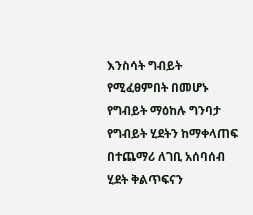እንስሳት ግብይት የሚፈፀምበት በመሆኑ የግብይት ማዕከሉ ግንባታ የግብይት ሂደትን ከማቀላጠፍ በተጨማሪ ለገቢ አሰባሰብ ሂደት ቅልጥፍናን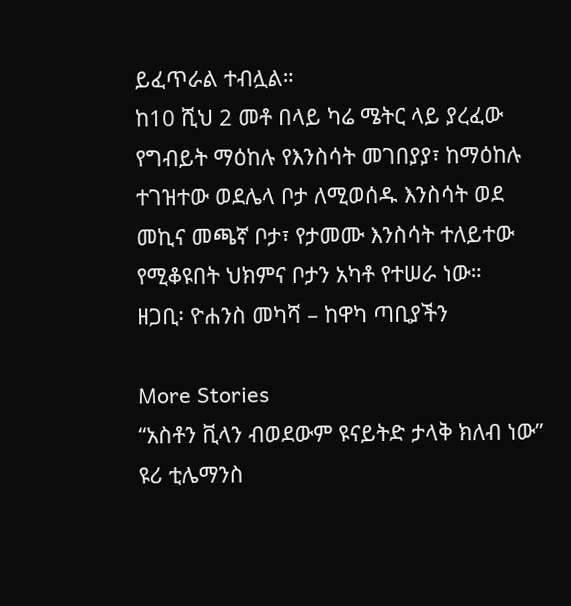ይፈጥራል ተብሏል።
ከ10 ሺህ 2 መቶ በላይ ካሬ ሜትር ላይ ያረፈው የግብይት ማዕከሉ የእንስሳት መገበያያ፣ ከማዕከሉ ተገዝተው ወደሌላ ቦታ ለሚወሰዱ እንስሳት ወደ መኪና መጫኛ ቦታ፣ የታመሙ እንስሳት ተለይተው የሚቆዩበት ህክምና ቦታን አካቶ የተሠራ ነው።
ዘጋቢ፡ ዮሐንስ መካሻ – ከዋካ ጣቢያችን

More Stories
“አስቶን ቪላን ብወደውም ዩናይትድ ታላቅ ክለብ ነው” ዩሪ ቲሌማንስ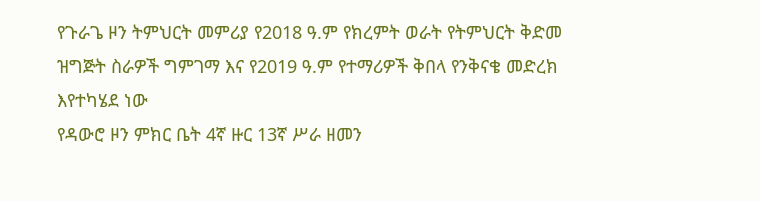የጉራጌ ዞን ትምህርት መምሪያ የ2018 ዓ.ም የክረምት ወራት የትምህርት ቅድመ ዝግጅት ስራዎች ግምገማ እና የ2019 ዓ.ም የተማሪዎች ቅበላ የንቅናቄ መድረክ እየተካሄደ ነው
የዳውሮ ዞን ምክር ቤት 4ኛ ዙር 13ኛ ሥራ ዘመን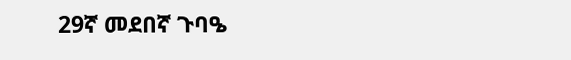29ኛ መደበኛ ጉባዔ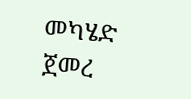መካሄድ ጀመረ